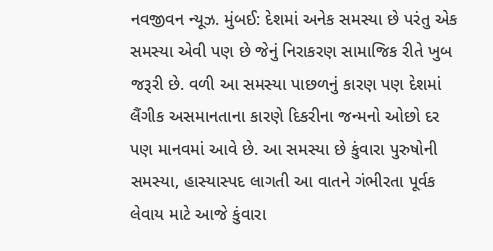નવજીવન ન્યૂઝ. મુંબઈ: દેશમાં અનેક સમસ્યા છે પરંતુ એક સમસ્યા એવી પણ છે જેનું નિરાકરણ સામાજિક રીતે ખુબ જરૂરી છે. વળી આ સમસ્યા પાછળનું કારણ પણ દેશમાં લૈંગીક અસમાનતાના કારણે દિકરીના જન્મનો ઓછો દર પણ માનવમાં આવે છે. આ સમસ્યા છે કુંવારા પુરુષોની સમસ્યા, હાસ્યાસ્પદ લાગતી આ વાતને ગંભીરતા પૂર્વક લેવાય માટે આજે કુંવારા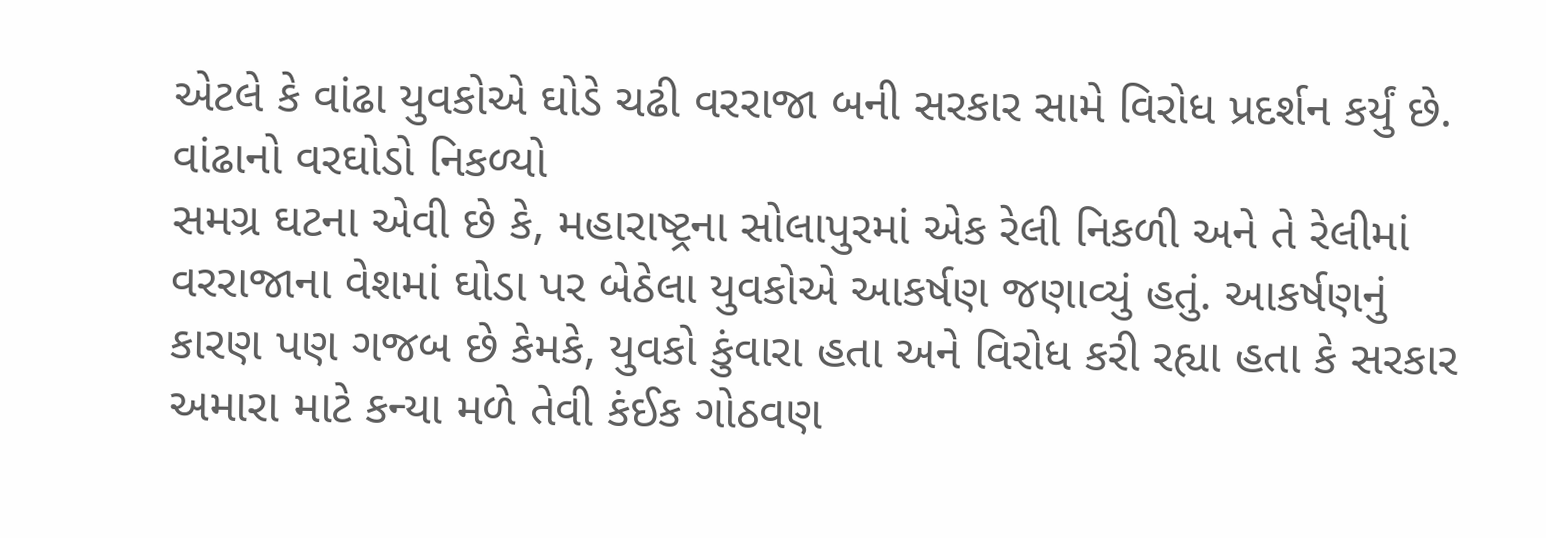એટલે કે વાંઢા યુવકોએ ઘોડે ચઢી વરરાજા બની સરકાર સામે વિરોધ પ્રદર્શન કર્યું છે.
વાંઢાનો વરઘોડો નિકળ્યો
સમગ્ર ઘટના એવી છે કે, મહારાષ્ટ્રના સોલાપુરમાં એક રેલી નિકળી અને તે રેલીમાં વરરાજાના વેશમાં ઘોડા પર બેઠેલા યુવકોએ આકર્ષણ જણાવ્યું હતું. આકર્ષણનું કારણ પણ ગજબ છે કેમકે, યુવકો કુંવારા હતા અને વિરોધ કરી રહ્યા હતા કે સરકાર અમારા માટે કન્યા મળે તેવી કંઈક ગોઠવણ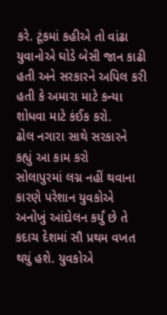કરે. ટૂંકમાં કહીએ તો વાંઢા યુવાનોએ ઘોડે બેસી જાન કાઢી હતી અને સરકારને અપિલ કરી હતી કે અમારા માટે કન્યા શોધવા માટે કંઈક કરો.
ઢોલ નગારા સાથે સરકારને કહ્યું આ કામ કરો
સોલાપુરમાં લગ્ન નહીં થવાના કારણે પરેશાન યુવકોએ અનોખું આંદોલન કર્યું છે તે કદાચ દેશમાં સૌ પ્રથમ વખત થયું હશે. યુવકોએ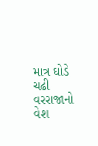માત્ર ઘોડે ચઢી વરરાજાનો વેશ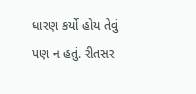ધારણ કર્યો હોય તેવું પણ ન હતું. રીતસર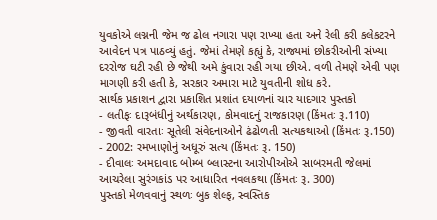યુવકોએ લગ્નની જેમ જ ઢોલ નગારા પણ રાખ્યા હતા અને રેલી કરી કલેકટરને આવેદન પત્ર પાઠવ્યું હતું. જેમાં તેમણે કહ્યું કે, રાજ્યમાં છોકરીઓની સંખ્યા દરરોજ ઘટી રહી છે જેથી અમે કુંવારા રહી ગયા છીએ. વળી તેમણે એવી પણ માગણી કરી હતી કે, સરકાર અમારા માટે યુવતીની શોધ કરે.
સાર્થક પ્રકાશન દ્વારા પ્રકાશિત પ્રશાંત દયાળનાં ચાર યાદગાર પુસ્તકો
- લતીફઃ દારૂબંધીનું અર્થકારણ, કોમવાદનું રાજકારણ (કિંમતઃ રૂ.110)
- જીવતી વારતાઃ સૂતેલી સંવેદનાઓને ઢંઢોળતી સત્યકથાઓ (કિંમતઃ રૂ.150)
- 2002: રમખાણોનું અધૂરું સત્ય (કિંમતઃ રૂ. 150)
- દીવાલઃ અમદાવાદ બોમ્બ બ્લાસ્ટના આરોપીઓએ સાબરમતી જેલમાં આચરેલા સુરંગકાંડ પર આધારિત નવલકથા (કિંમતઃ રૂ. 300)
પુસ્તકો મેળવવાનું સ્થળઃ બુક શેલ્ફ, સ્વસ્તિક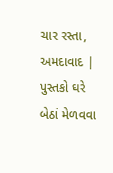ચાર રસ્તા, અમદાવાદ | પુસ્તકો ઘરે બેઠાં મેળવવા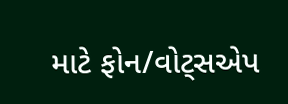માટે ફોન/વોટ્સએપ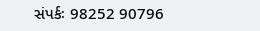સંપર્કઃ 98252 90796